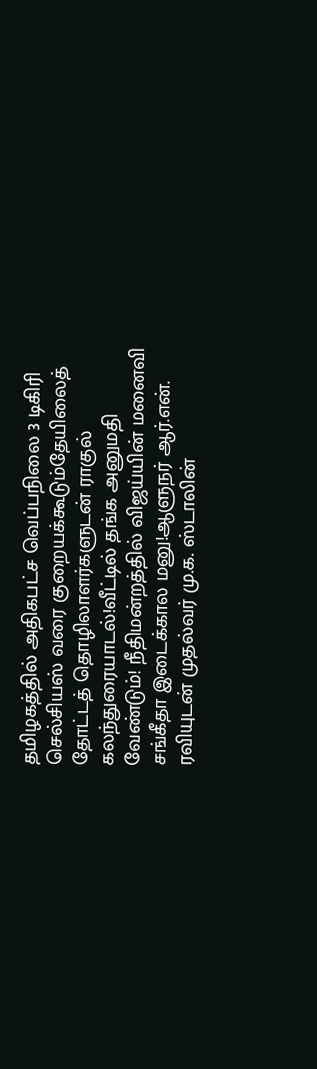தமிழகத்தில் அதிகபட்ச வெப்பநிலை 3 டிகிரி செல்சியஸ் வரை குறையக்கூடும்தேயிலைத் தோட்டத் தொழிலாளர்களுடன் ராகுல் கலந்துரையாடல்!வீட்டில் தங்க அனுமதி வேண்டும்! நீதிமன்றத்தில் விஜய்யின் மனைவி சங்கீதா இடைக்கால மனு!ஆளுநர் ஆர்.என். ரவியுடன் முதல்வர் மு.க. ஸ்டாலின்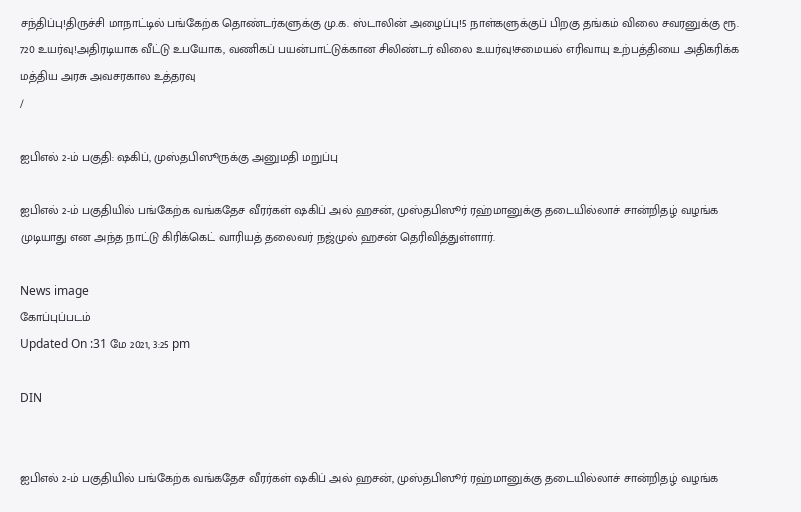சந்திப்பு!திருச்சி மாநாட்டில் பங்கேற்க தொண்டர்களுக்கு மு.க. ஸ்டாலின் அழைப்பு!5 நாள்களுக்குப் பிறகு தங்கம் விலை சவரனுக்கு ரூ. 720 உயர்வு!அதிரடியாக வீட்டு உபயோக, வணிகப் பயன்பாட்டுக்கான சிலிண்டர் விலை உயர்வு!சமையல் எரிவாயு உற்பத்தியை அதிகரிக்க மத்திய அரசு அவசரகால உத்தரவு
/

ஐபிஎல் 2-ம் பகுதி: ஷகிப், முஸ்தபிஸூருக்கு அனுமதி மறுப்பு

ஐபிஎல் 2-ம் பகுதியில் பங்கேற்க வங்கதேச வீரர்கள் ஷகிப் அல் ஹசன், முஸ்தபிஸூர் ரஹ்மானுக்கு தடையில்லாச் சான்றிதழ் வழங்க முடியாது என அந்த நாட்டு கிரிக்கெட் வாரியத் தலைவர் நஜ்முல் ஹசன் தெரிவித்துள்ளார்.

News image
கோப்புப்படம்
Updated On :31 மே 2021, 3:25 pm

DIN


ஐபிஎல் 2-ம் பகுதியில் பங்கேற்க வங்கதேச வீரர்கள் ஷகிப் அல் ஹசன், முஸ்தபிஸூர் ரஹ்மானுக்கு தடையில்லாச் சான்றிதழ் வழங்க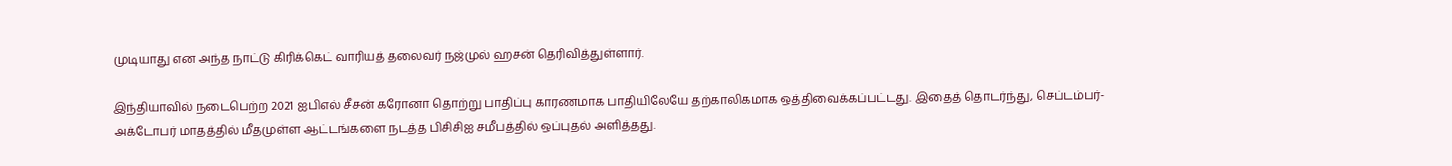முடியாது என அந்த நாட்டு கிரிக்கெட் வாரியத் தலைவர் நஜ்முல் ஹசன் தெரிவித்துள்ளார்.

இந்தியாவில் நடைபெற்ற 2021 ஐபிஎல் சீசன் கரோனா தொற்று பாதிப்பு காரணமாக பாதியிலேயே தற்காலிகமாக ஒத்திவைக்கப்பட்டது. இதைத் தொடர்ந்து, செப்டம்பர்-அக்டோபர் மாதத்தில் மீதமுள்ள ஆட்டங்களை நடத்த பிசிசிஐ சமீபத்தில் ஒப்புதல் அளித்தது.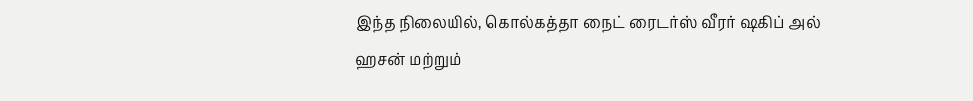இந்த நிலையில், கொல்கத்தா நைட் ரைடர்ஸ் வீரர் ஷகிப் அல் ஹசன் மற்றும்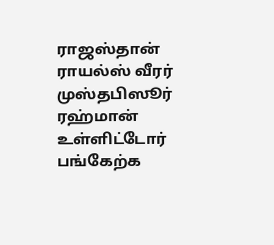ராஜஸ்தான் ராயல்ஸ் வீரர் முஸ்தபிஸூர் ரஹ்மான் உள்ளிட்டோர் பங்கேற்க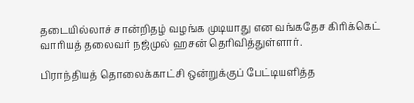தடையில்லாச் சான்றிதழ் வழங்க முடியாது என வங்கதேச கிரிக்கெட் வாரியத் தலைவர் நஜ்முல் ஹசன் தெரிவித்துள்ளார்.

பிராந்தியத் தொலைக்காட்சி ஒன்றுக்குப் பேட்டியளித்த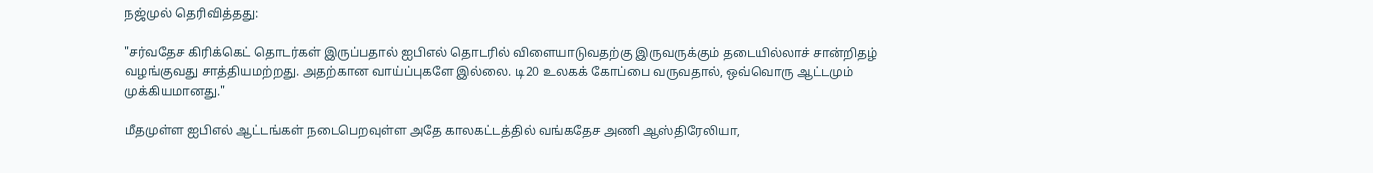நஜ்முல் தெரிவித்தது:

"சர்வதேச கிரிக்கெட் தொடர்கள் இருப்பதால் ஐபிஎல் தொடரில் விளையாடுவதற்கு இருவருக்கும் தடையில்லாச் சான்றிதழ் வழங்குவது சாத்தியமற்றது. அதற்கான வாய்ப்புகளே இல்லை. டி20 உலகக் கோப்பை வருவதால், ஒவ்வொரு ஆட்டமும் முக்கியமானது."

மீதமுள்ள ஐபிஎல் ஆட்டங்கள் நடைபெறவுள்ள அதே காலகட்டத்தில் வங்கதேச அணி ஆஸ்திரேலியா,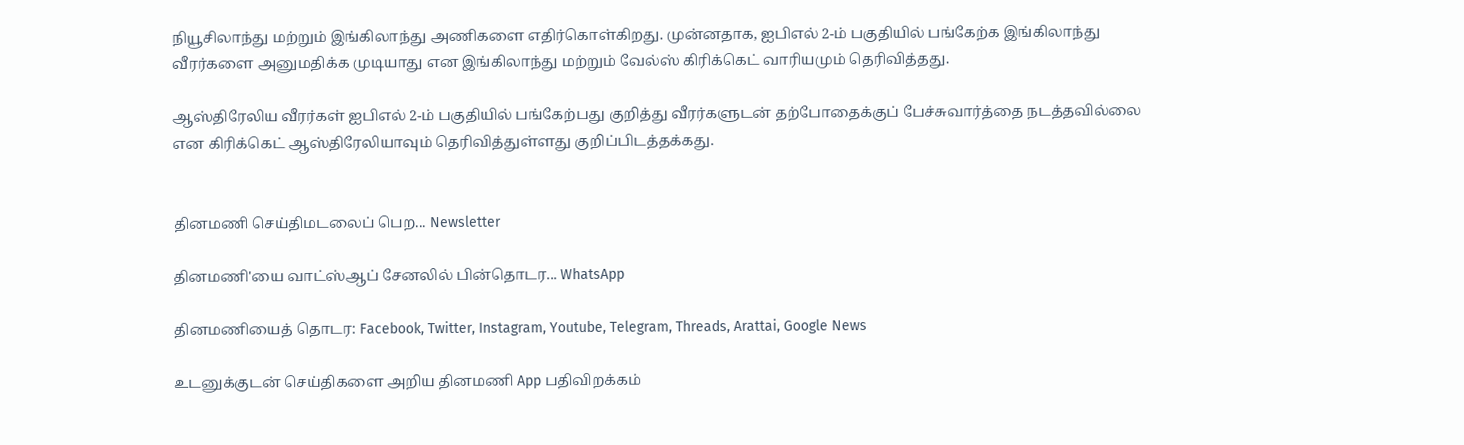நியூசிலாந்து மற்றும் இங்கிலாந்து அணிகளை எதிர்கொள்கிறது. முன்னதாக, ஐபிஎல் 2-ம் பகுதியில் பங்கேற்க இங்கிலாந்து வீரர்களை அனுமதிக்க முடியாது என இங்கிலாந்து மற்றும் வேல்ஸ் கிரிக்கெட் வாரியமும் தெரிவித்தது.

ஆஸ்திரேலிய வீரர்கள் ஐபிஎல் 2-ம் பகுதியில் பங்கேற்பது குறித்து வீரர்களுடன் தற்போதைக்குப் பேச்சுவார்த்தை நடத்தவில்லை என கிரிக்கெட் ஆஸ்திரேலியாவும் தெரிவித்துள்ளது குறிப்பிடத்தக்கது.


தினமணி செய்திமடலைப் பெற... Newsletter

தினமணி'யை வாட்ஸ்ஆப் சேனலில் பின்தொடர... WhatsApp

தினமணியைத் தொடர: Facebook, Twitter, Instagram, Youtube, Telegram, Threads, Arattai, Google News

உடனுக்குடன் செய்திகளை அறிய தினமணி App பதிவிறக்கம்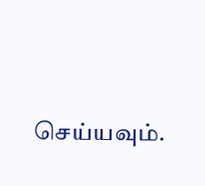செய்யவும்.